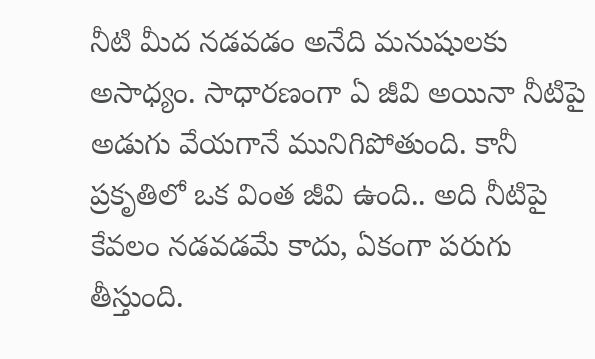నీటి మీద నడవడం అనేది మనుషులకు అసాధ్యం. సాధారణంగా ఏ జీవి అయినా నీటిపై అడుగు వేయగానే మునిగిపోతుంది. కానీ ప్రకృతిలో ఒక వింత జీవి ఉంది.. అది నీటిపై కేవలం నడవడమే కాదు, ఏకంగా పరుగు తీస్తుంది.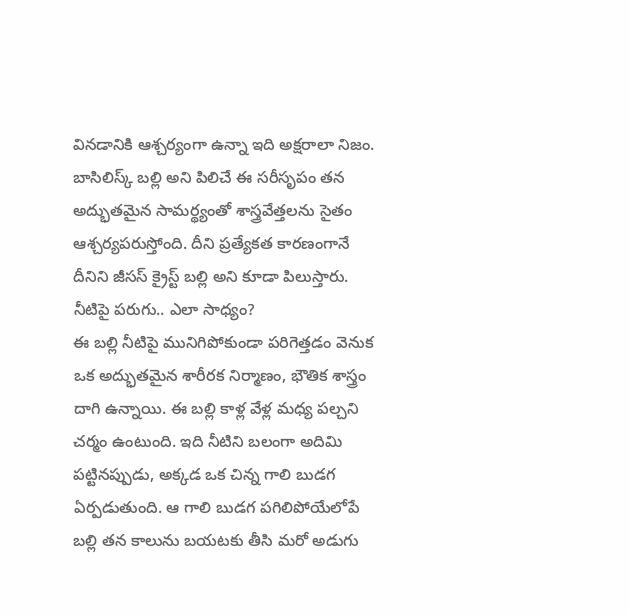వినడానికి ఆశ్చర్యంగా ఉన్నా ఇది అక్షరాలా నిజం. బాసిలిస్క్ బల్లి అని పిలిచే ఈ సరీసృపం తన అద్భుతమైన సామర్థ్యంతో శాస్త్రవేత్తలను సైతం ఆశ్చర్యపరుస్తోంది. దీని ప్రత్యేకత కారణంగానే దీనిని జీసస్ క్రైస్ట్ బల్లి అని కూడా పిలుస్తారు.
నీటిపై పరుగు.. ఎలా సాధ్యం?
ఈ బల్లి నీటిపై మునిగిపోకుండా పరిగెత్తడం వెనుక ఒక అద్భుతమైన శారీరక నిర్మాణం, భౌతిక శాస్త్రం దాగి ఉన్నాయి. ఈ బల్లి కాళ్ల వేళ్ల మధ్య పల్చని చర్మం ఉంటుంది. ఇది నీటిని బలంగా అదిమి పట్టినప్పుడు, అక్కడ ఒక చిన్న గాలి బుడగ ఏర్పడుతుంది. ఆ గాలి బుడగ పగిలిపోయేలోపే బల్లి తన కాలును బయటకు తీసి మరో అడుగు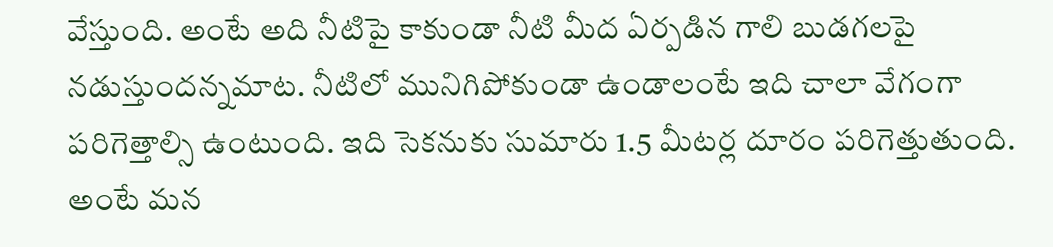వేస్తుంది. అంటే అది నీటిపై కాకుండా నీటి మీద ఏర్పడిన గాలి బుడగలపై నడుస్తుందన్నమాట. నీటిలో మునిగిపోకుండా ఉండాలంటే ఇది చాలా వేగంగా పరిగెత్తాల్సి ఉంటుంది. ఇది సెకనుకు సుమారు 1.5 మీటర్ల దూరం పరిగెత్తుతుంది. అంటే మన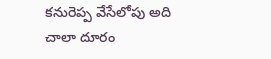కనురెప్ప వేసేలోపు అది చాలా దూరం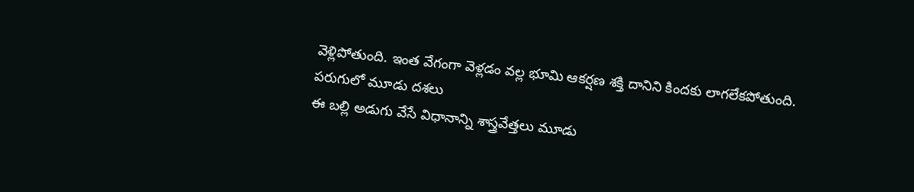వెళ్లిపోతుంది. ఇంత వేగంగా వెళ్లడం వల్ల భూమి ఆకర్షణ శక్తి దానిని కిందకు లాగలేకపోతుంది.
పరుగులో మూడు దశలు
ఈ బల్లి అడుగు వేసే విధానాన్ని శాస్త్రవేత్తలు మూడు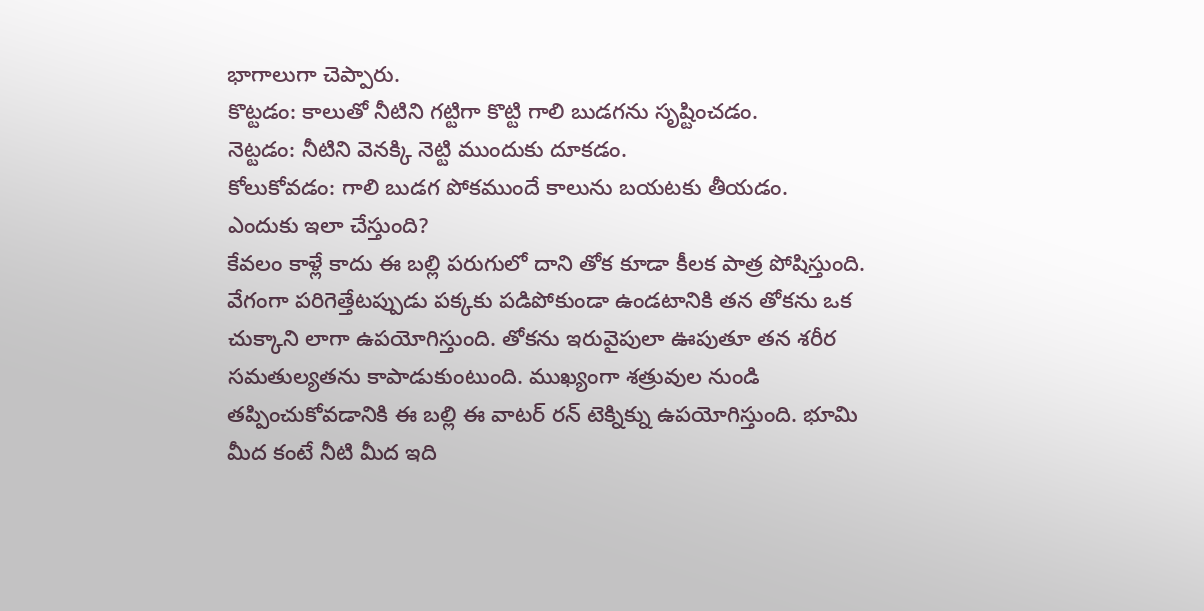భాగాలుగా చెప్పారు.
కొట్టడం: కాలుతో నీటిని గట్టిగా కొట్టి గాలి బుడగను సృష్టించడం.
నెట్టడం: నీటిని వెనక్కి నెట్టి ముందుకు దూకడం.
కోలుకోవడం: గాలి బుడగ పోకముందే కాలును బయటకు తీయడం.
ఎందుకు ఇలా చేస్తుంది?
కేవలం కాళ్లే కాదు ఈ బల్లి పరుగులో దాని తోక కూడా కీలక పాత్ర పోషిస్తుంది. వేగంగా పరిగెత్తేటప్పుడు పక్కకు పడిపోకుండా ఉండటానికి తన తోకను ఒక చుక్కాని లాగా ఉపయోగిస్తుంది. తోకను ఇరువైపులా ఊపుతూ తన శరీర సమతుల్యతను కాపాడుకుంటుంది. ముఖ్యంగా శత్రువుల నుండి తప్పించుకోవడానికి ఈ బల్లి ఈ వాటర్ రన్ టెక్నిక్ను ఉపయోగిస్తుంది. భూమి మీద కంటే నీటి మీద ఇది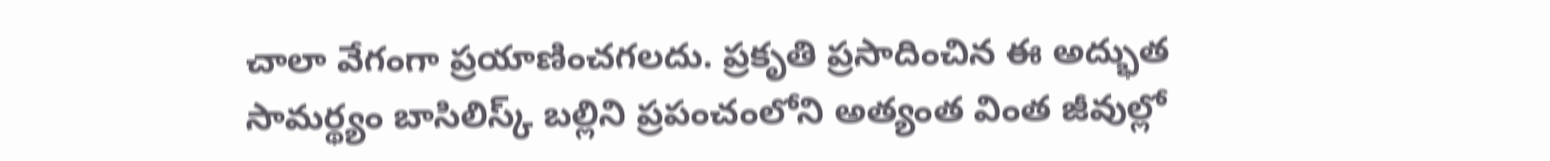చాలా వేగంగా ప్రయాణించగలదు. ప్రకృతి ప్రసాదించిన ఈ అద్భుత సామర్థ్యం బాసిలిస్క్ బల్లిని ప్రపంచంలోని అత్యంత వింత జీవుల్లో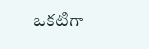ఒకటిగా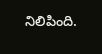నిలిపింది.